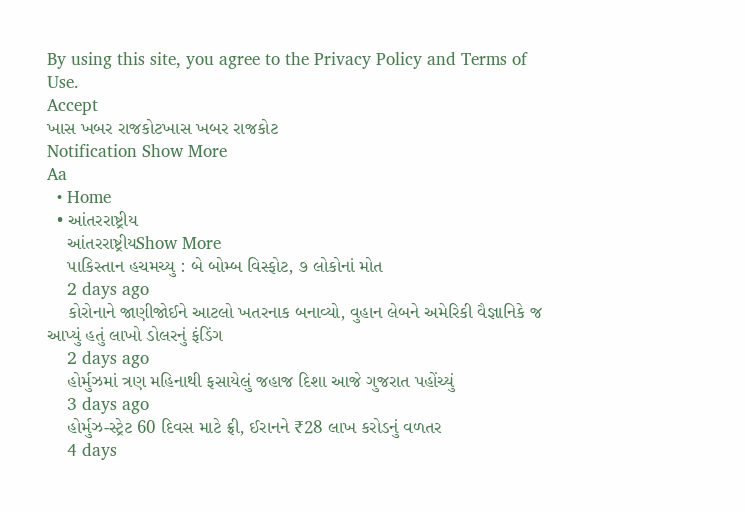By using this site, you agree to the Privacy Policy and Terms of Use.
Accept
ખાસ ખબર રાજકોટખાસ ખબર રાજકોટ
Notification Show More
Aa
  • Home
  • આંતરરાષ્ટ્રીય
    આંતરરાષ્ટ્રીયShow More
    પાકિસ્તાન હચમચ્યુ : બે બોમ્બ વિસ્ફોટ, ૭ લોકોનાં મોત
    2 days ago
    કોરોનાને જાણીજોઈને આટલો ખતરનાક બનાવ્યો, વુહાન લેબને અમેરિકી વૈજ્ઞાનિકે જ આપ્યું હતું લાખો ડોલરનું ફંડિંગ
    2 days ago
    હોર્મુઝમાં ત્રણ મહિનાથી ફસાયેલું જહાજ દિશા આજે ગુજરાત પહોંચ્યું
    3 days ago
    હોર્મુઝ-સ્ટ્રેટ 60 દિવસ માટે ફ્રી, ઈરાનને ₹28 લાખ કરોડનું વળતર
    4 days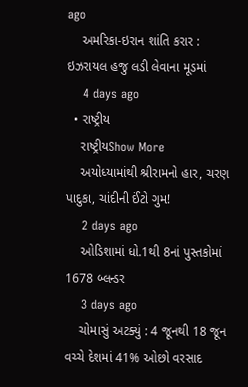ago
    અમરિકા-ઇરાન શાંતિ કરાર : ઇઝરાયલ હજુ લડી લેવાના મૂડમાં
    4 days ago
  • રાષ્ટ્રીય
    રાષ્ટ્રીયShow More
    અયોધ્યામાંથી શ્રીરામનો હાર, ચરણ પાદુકા, ચાંદીની ઈંટો ગુમ!
    2 days ago
    ઓડિશામાં ધો.1થી 8નાં પુસ્તકોમાં 1678 બ્લન્ડર
    3 days ago
    ચોમાસું અટક્યું : 4 જૂનથી 18 જૂન વચ્ચે દેશમાં 41% ઓછો વરસાદ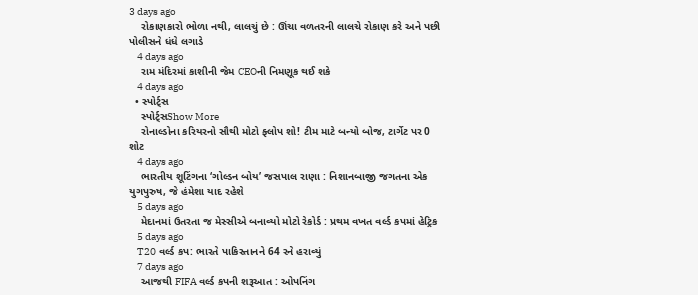3 days ago
    રોકાણકારો ભોળા નથી, લાલચું છે : ઊંચા વળતરની લાલચે રોકાણ કરે અને પછી પોલીસને ધંધે લગાડે
    4 days ago
    રામ મંદિરમાં કાશીની જેમ CEOની નિમણૂક થઈ શકે
    4 days ago
  • સ્પોર્ટ્સ
    સ્પોર્ટ્સShow More
    રોનાલ્ડોના કરિયરનો સૌથી મોટો ફ્લોપ શો! ટીમ માટે બન્યો બોજ, ટાર્ગેટ પર 0 શોટ
    4 days ago
    ભારતીય શૂટિંગના ‘ગોલ્ડન બોય’ જસપાલ રાણા : નિશાનબાજી જગતના એક યુગપુરુષ, જે હંમેશા યાદ રહેશે
    5 days ago
    મેદાનમાં ઉતરતા જ મેસ્સીએ બનાવ્યો મોટો રેકોર્ડ : પ્રથમ વખત વર્લ્ડ કપમાં હેટ્રિક
    5 days ago
    T20 વર્લ્ડ કપ: ભારતે પાકિસ્તાનને 64 રને હરાવ્યું
    7 days ago
    આજથી FIFA વર્લ્ડ કપની શરૂઆત : ઓપનિંગ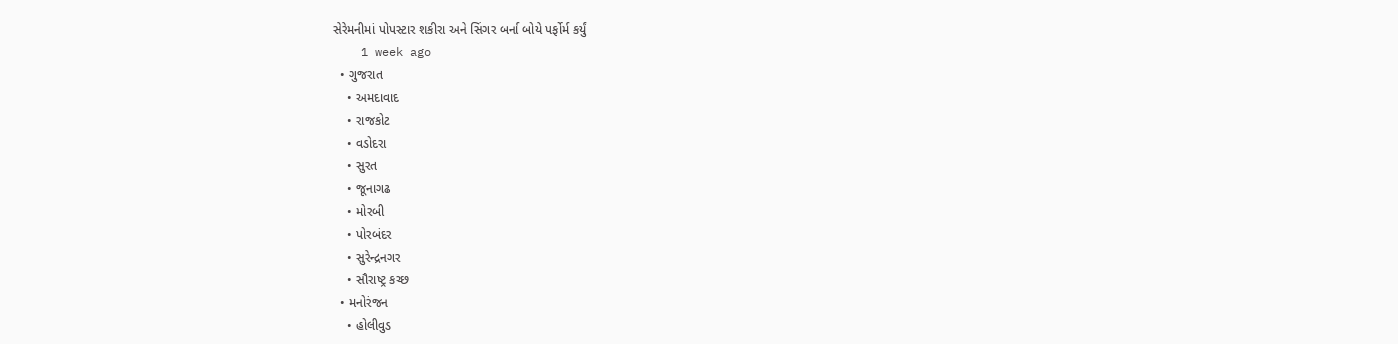સેરેમનીમાં પોપસ્ટાર શકીરા અને સિંગર બર્ના બોયે પર્ફોર્મ કર્યું
    1 week ago
  • ગુજરાત
    • અમદાવાદ
    • રાજકોટ
    • વડોદરા
    • સુરત
    • જૂનાગઢ
    • મોરબી
    • પોરબંદર
    • સુરેન્દ્રનગર
    • સૌરાષ્ટ્ર કચ્છ
  • મનોરંજન
    • હોલીવુડ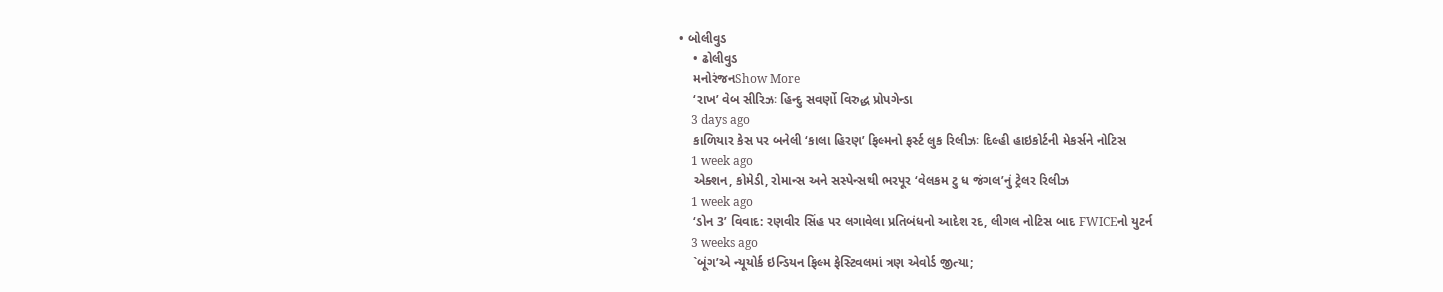• બોલીવુડ
    • ઢોલીવુડ
    મનોરંજનShow More
    ‘રાખ’ વેબ સીરિઝઃ હિન્દુ સવર્ણો વિરુદ્ધ પ્રોપગેન્ડા
    3 days ago
    કાળિયાર કેસ પર બનેલી ‘કાલા હિરણ’ ફિલ્મનો ફર્સ્ટ લુક રિલીઝઃ દિલ્હી હાઇકોર્ટની મેકર્સને નોટિસ
    1 week ago
    એક્શન, કોમેડી, રોમાન્સ અને સસ્પેન્સથી ભરપૂર ‘વેલકમ ટુ ધ જંગલ’નું ટ્રેલર રિલીઝ
    1 week ago
    ‘ડોન 3’ વિવાદ: રણવીર સિંહ પર લગાવેલા પ્રતિબંધનો આદેશ રદ, લીગલ નોટિસ બાદ FWICEનો યુટર્ન
    3 weeks ago
    `બૂંગ’એ ન્યૂયોર્ક ઇન્ડિયન ફિલ્મ ફેસ્ટિવલમાં ત્રણ એવોર્ડ જીત્યા;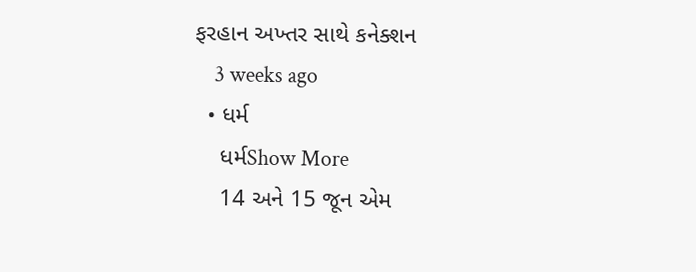ફરહાન અખ્તર સાથે કનેક્શન
    3 weeks ago
  • ધર્મ
    ધર્મShow More
    14 અને 15 જૂન એમ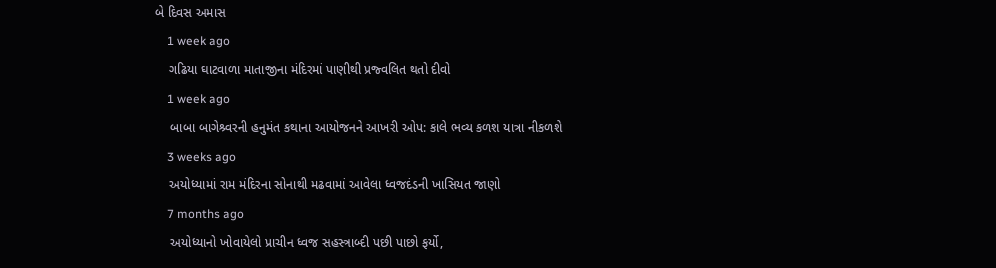બે દિવસ અમાસ
    1 week ago
    ગઢિયા ઘાટવાળા માતાજીના મંદિરમાં પાણીથી પ્રજ્વલિત થતો દીવો
    1 week ago
    બાબા બાગેશ્ર્વરની હનુમંત કથાના આયોજનને આખરી ઓપ: કાલે ભવ્ય કળશ યાત્રા નીકળશે
    3 weeks ago
    અયોધ્યામાં રામ મંદિરના સોનાથી મઢવામાં આવેલા ધ્વજદંડની ખાસિયત જાણો
    7 months ago
    અયોધ્યાનો ખોવાયેલો પ્રાચીન ધ્વજ સહસ્ત્રાબ્દી પછી પાછો ફર્યો,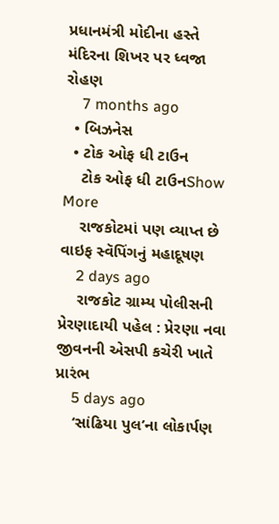પ્રધાનમંત્રી મોદીના હસ્તે મંદિરના શિખર પર ધ્વજા રોહણ
    7 months ago
  • બિઝનેસ
  • ટોક ઓફ ધી ટાઉન
    ટોક ઓફ ધી ટાઉનShow More
    રાજકોટમાં પણ વ્યાપ્ત છે વાઇફ સ્વૅપિંગનું મહાદૂષણ
    2 days ago
    રાજકોટ ગ્રામ્ય પોલીસની પ્રેરણાદાયી પહેલ : પ્રેરણા નવા જીવનની એસપી કચેરી ખાતે પ્રારંભ
    5 days ago
    ‘સાંઢિયા પુલ’ના લોકાર્પણ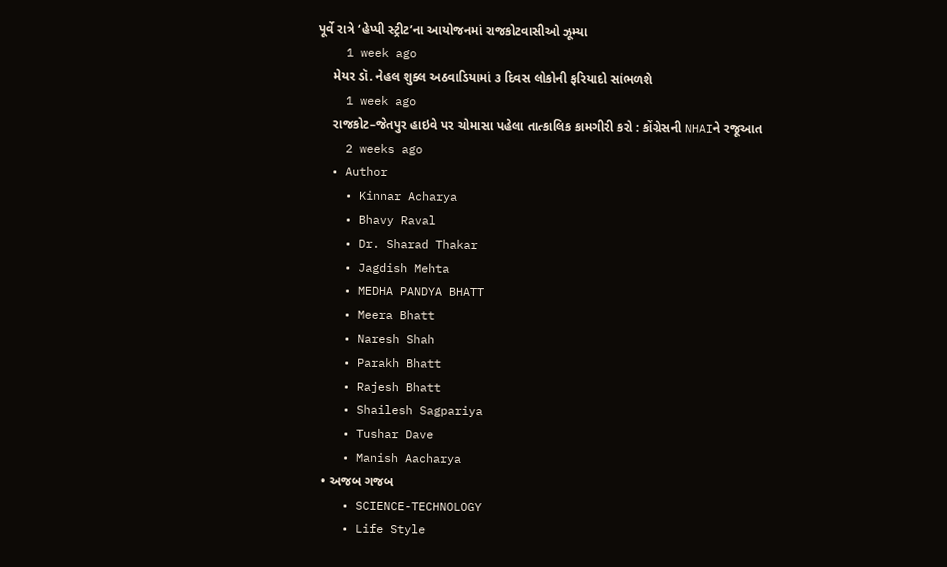પૂર્વે રાત્રે ‘હેપ્પી સ્ટ્રીટ’ના આયોજનમાં રાજકોટવાસીઓ ઝૂમ્યા
    1 week ago
    મેયર ડૉ. નેહલ શુક્લ અઠવાડિયામાં ૩ દિવસ લોકોની ફરિયાદો સાંભળશે
    1 week ago
    રાજકોટ–જેતપુર હાઇવે પર ચોમાસા પહેલા તાત્કાલિક કામગીરી કરો : કોંગ્રેસની NHAIને રજૂઆત
    2 weeks ago
  • Author
    • Kinnar Acharya
    • Bhavy Raval
    • Dr. Sharad Thakar
    • Jagdish Mehta
    • MEDHA PANDYA BHATT
    • Meera Bhatt
    • Naresh Shah
    • Parakh Bhatt
    • Rajesh Bhatt
    • Shailesh Sagpariya
    • Tushar Dave
    • Manish Aacharya
  • અજબ ગજબ
    • SCIENCE-TECHNOLOGY
    • Life Style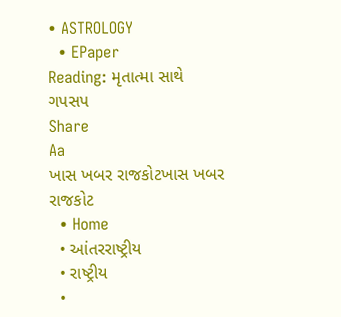• ASTROLOGY
  • EPaper
Reading: મૃતાત્મા સાથે ગપસપ
Share
Aa
ખાસ ખબર રાજકોટખાસ ખબર રાજકોટ
  • Home
  • આંતરરાષ્ટ્રીય
  • રાષ્ટ્રીય
  •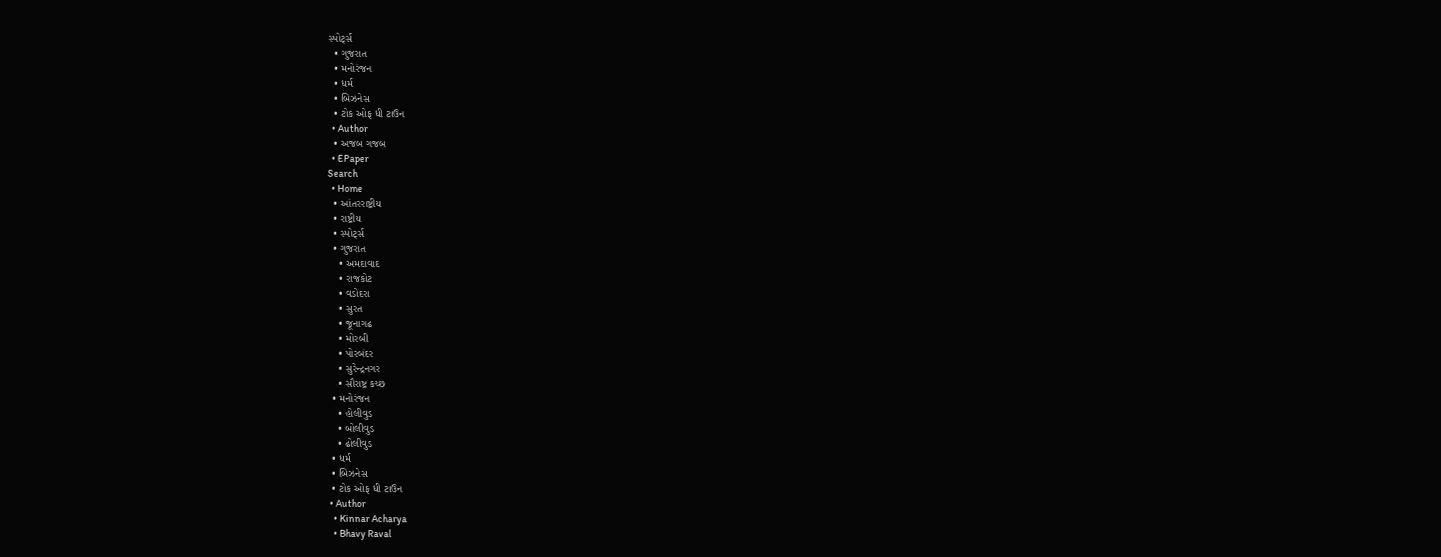સ્પોર્ટ્સ
  • ગુજરાત
  • મનોરંજન
  • ધર્મ
  • બિઝનેસ
  • ટોક ઓફ ધી ટાઉન
  • Author
  • અજબ ગજબ
  • EPaper
Search
  • Home
  • આંતરરાષ્ટ્રીય
  • રાષ્ટ્રીય
  • સ્પોર્ટ્સ
  • ગુજરાત
    • અમદાવાદ
    • રાજકોટ
    • વડોદરા
    • સુરત
    • જૂનાગઢ
    • મોરબી
    • પોરબંદર
    • સુરેન્દ્રનગર
    • સૌરાષ્ટ્ર કચ્છ
  • મનોરંજન
    • હોલીવુડ
    • બોલીવુડ
    • ઢોલીવુડ
  • ધર્મ
  • બિઝનેસ
  • ટોક ઓફ ધી ટાઉન
  • Author
    • Kinnar Acharya
    • Bhavy Raval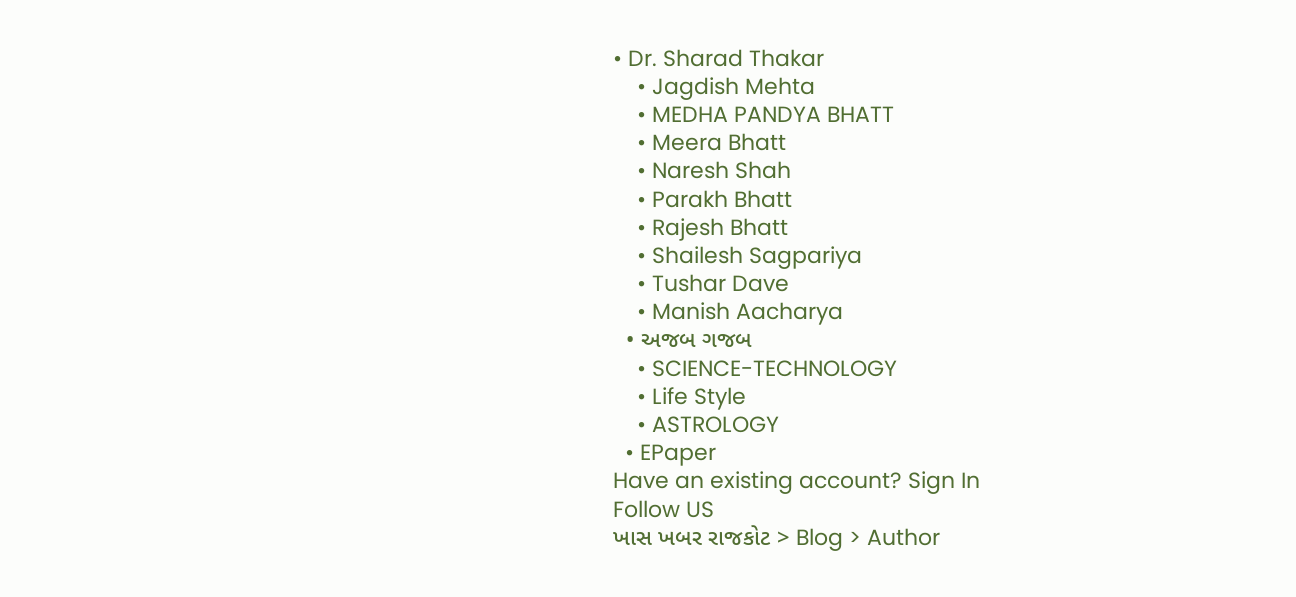• Dr. Sharad Thakar
    • Jagdish Mehta
    • MEDHA PANDYA BHATT
    • Meera Bhatt
    • Naresh Shah
    • Parakh Bhatt
    • Rajesh Bhatt
    • Shailesh Sagpariya
    • Tushar Dave
    • Manish Aacharya
  • અજબ ગજબ
    • SCIENCE-TECHNOLOGY
    • Life Style
    • ASTROLOGY
  • EPaper
Have an existing account? Sign In
Follow US
ખાસ ખબર રાજકોટ > Blog > Author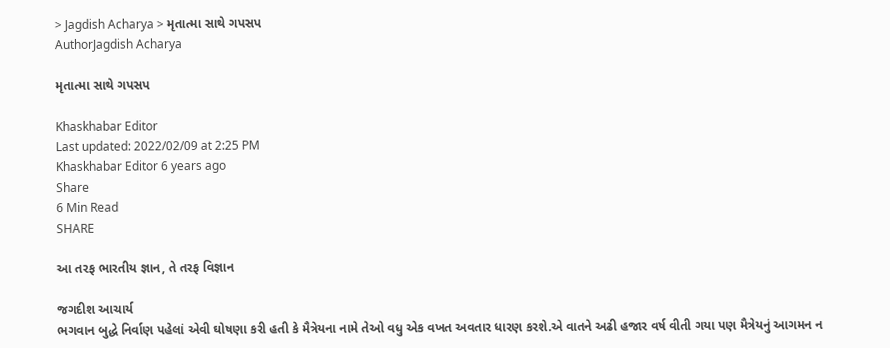> Jagdish Acharya > મૃતાત્મા સાથે ગપસપ
AuthorJagdish Acharya

મૃતાત્મા સાથે ગપસપ

Khaskhabar Editor
Last updated: 2022/02/09 at 2:25 PM
Khaskhabar Editor 6 years ago
Share
6 Min Read
SHARE

આ તરફ ભારતીય જ્ઞાન, તે તરફ વિજ્ઞાન

જગદીશ આચાર્ય
ભગવાન બુદ્ધે નિર્વાણ પહેલાં એવી ઘોષણા કરી હતી કે મૈત્રેયના નામે તેઓ વધુ એક વખત અવતાર ધારણ કરશે.એ વાતને અઢી હજાર વર્ષ વીતી ગયા પણ મૈત્રેયનું આગમન ન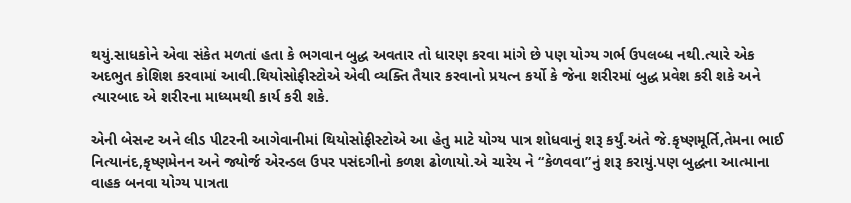થયું.સાધકોને એવા સંકેત મળતાં હતા કે ભગવાન બુદ્ધ અવતાર તો ધારણ કરવા માંગે છે પણ યોગ્ય ગર્ભ ઉપલબ્ધ નથી.ત્યારે એક અદભુત કોશિશ કરવામાં આવી.થિયોસોફીસ્ટોએ એવી વ્યક્તિ તૈયાર કરવાનો પ્રયત્ન કર્યો કે જેના શરીરમાં બુદ્ધ પ્રવેશ કરી શકે અને ત્યારબાદ એ શરીરના માધ્યમથી કાર્ય કરી શકે.

એની બેસન્ટ અને લીડ પીટરની આગેવાનીમાં થિયોસોફીસ્ટોએ આ હેતુ માટે યોગ્ય પાત્ર શોધવાનું શરૂ કર્યું.અંતે જે.કૃષ્ણમૂર્તિ,તેમના ભાઈ નિત્યાનંદ,કૃષ્ણમેનન અને જ્યોર્જ એરન્ડલ ઉપર પસંદગીનો કળશ ઢોળાયો.એ ચારેય ને “કેળવવા”નું શરૂ કરાયું.પણ બુદ્ધના આત્માના વાહક બનવા યોગ્ય પાત્રતા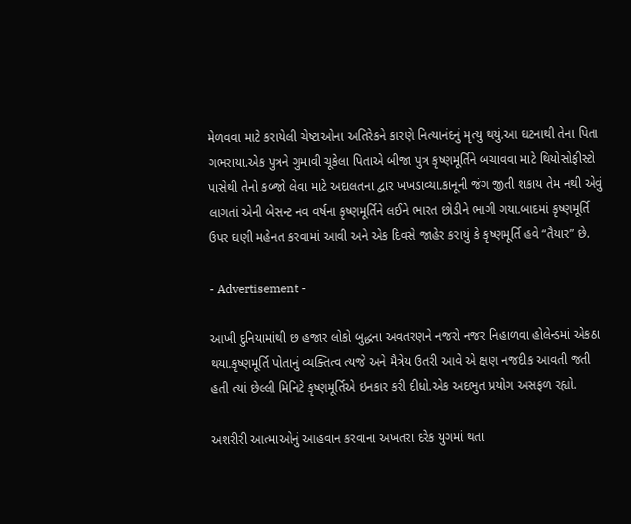મેળવવા માટે કરાયેલી ચેષ્ટાઓના અતિરેકને કારણે નિત્યાનંદનું મૃત્યુ થયું.આ ઘટનાથી તેના પિતા ગભરાયા.એક પુત્રને ગુમાવી ચૂકેલા પિતાએ બીજા પુત્ર કૃષ્ણમૂર્તિને બચાવવા માટે થિયોસોફીસ્ટો પાસેથી તેનો કબ્જો લેવા માટે અદાલતના દ્વાર ખખડાવ્યા.કાનૂની જંગ જીતી શકાય તેમ નથી એવું લાગતાં એની બેસન્ટ નવ વર્ષના કૃષ્ણમૂર્તિને લઈને ભારત છોડીને ભાગી ગયા.બાદમાં કૃષ્ણમૂર્તિ ઉપર ઘણી મહેનત કરવામાં આવી અને એક દિવસે જાહેર કરાયું કે કૃષ્ણમૂર્તિ હવે “તૈયાર” છે.

- Advertisement -

આખી દુનિયામાંથી છ હજાર લોકો બુદ્ધના અવતરણને નજરો નજર નિહાળવા હોલેન્ડમાં એકઠા થયા.કૃષ્ણમૂર્તિ પોતાનું વ્યક્તિત્વ ત્યજે અને મૈત્રેય ઉતરી આવે એ ક્ષણ નજદીક આવતી જતી હતી ત્યાં છેલ્લી મિનિટે કૃષ્ણમૂર્તિએ ઇનકાર કરી દીધો.એક અદભુત પ્રયોગ અસફળ રહ્યો.

અશરીરી આત્માઓનું આહવાન કરવાના અખતરા દરેક યુગમાં થતા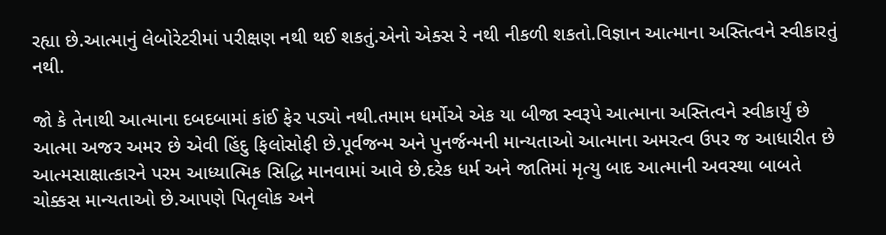રહ્યા છે.આત્માનું લેબોરેટરીમાં પરીક્ષણ નથી થઈ શકતું.એનો એક્સ રે નથી નીકળી શકતો.વિજ્ઞાન આત્માના અસ્તિત્વને સ્વીકારતું નથી.

જો કે તેનાથી આત્માના દબદબામાં કાંઈ ફેર પડ્યો નથી.તમામ ધર્મોએ એક યા બીજા સ્વરૂપે આત્માના અસ્તિત્વને સ્વીકાર્યું છે આત્મા અજર અમર છે એવી હિંદુ ફિલોસોફી છે.પૂર્વજન્મ અને પુનર્જન્મની માન્યતાઓ આત્માના અમરત્વ ઉપર જ આધારીત છે આત્મસાક્ષાત્કારને પરમ આધ્યાત્મિક સિદ્ધિ માનવામાં આવે છે.દરેક ધર્મ અને જાતિમાં મૃત્યુ બાદ આત્માની અવસ્થા બાબતે ચોક્કસ માન્યતાઓ છે.આપણે પિતૃલોક અને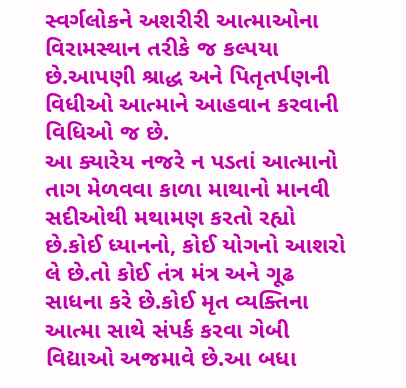સ્વર્ગલોકને અશરીરી આત્માઓના વિરામસ્થાન તરીકે જ કલ્પયા છે.આપણી શ્રાદ્ધ અને પિતૃતર્પણની વિધીઓ આત્માને આહવાન કરવાની વિધિઓ જ છે.
આ ક્યારેય નજરે ન પડતાં આત્માનો તાગ મેળવવા કાળા માથાનો માનવી સદીઓથી મથામણ કરતો રહ્યો છે.કોઈ ધ્યાનનો, કોઈ યોગનો આશરો લે છે.તો કોઈ તંત્ર મંત્ર અને ગૂઢ સાધના કરે છે.કોઈ મૃત વ્યક્તિના આત્મા સાથે સંપર્ક કરવા ગેબી વિદ્યાઓ અજમાવે છે.આ બધા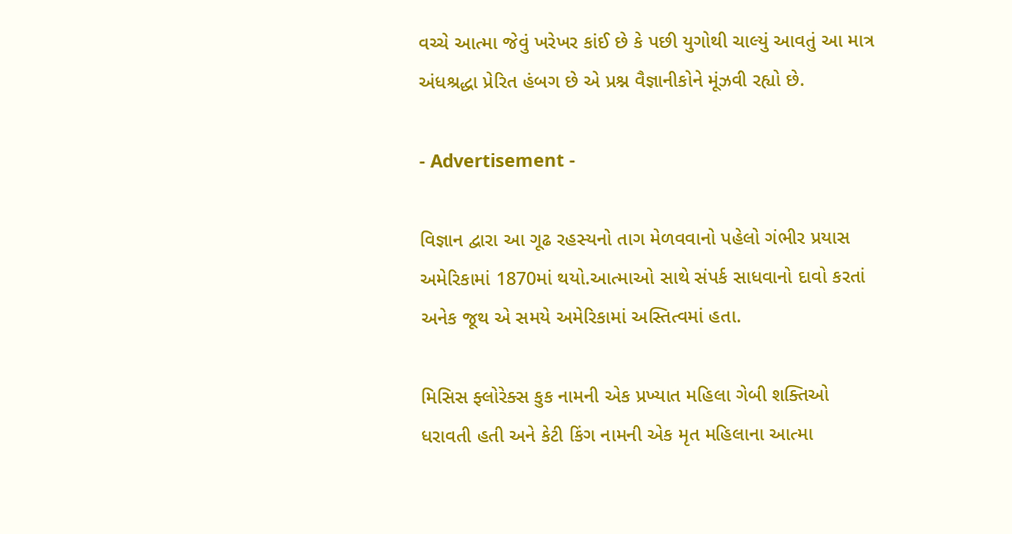વચ્ચે આત્મા જેવું ખરેખર કાંઈ છે કે પછી યુગોથી ચાલ્યું આવતું આ માત્ર અંધશ્રદ્ધા પ્રેરિત હંબગ છે એ પ્રશ્ન વૈજ્ઞાનીકોને મૂંઝવી રહ્યો છે.

- Advertisement -

વિજ્ઞાન દ્વારા આ ગૂઢ રહસ્યનો તાગ મેળવવાનો પહેલો ગંભીર પ્રયાસ અમેરિકામાં 1870માં થયો.આત્માઓ સાથે સંપર્ક સાધવાનો દાવો કરતાં અનેક જૂથ એ સમયે અમેરિકામાં અસ્તિત્વમાં હતા.

મિસિસ ફ્લોરેક્સ કુક નામની એક પ્રખ્યાત મહિલા ગેબી શક્તિઓ ધરાવતી હતી અને કેટી કિંગ નામની એક મૃત મહિલાના આત્મા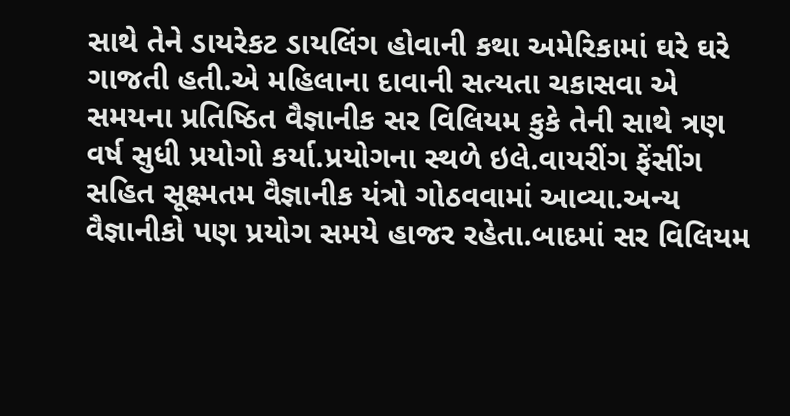સાથે તેને ડાયરેકટ ડાયલિંગ હોવાની કથા અમેરિકામાં ઘરે ઘરે ગાજતી હતી.એ મહિલાના દાવાની સત્યતા ચકાસવા એ સમયના પ્રતિષ્ઠિત વૈજ્ઞાનીક સર વિલિયમ કુકે તેની સાથે ત્રણ વર્ષ સુધી પ્રયોગો કર્યા.પ્રયોગના સ્થળે ઇલે.વાયરીંગ ફેંસીંગ સહિત સૂક્ષ્મતમ વૈજ્ઞાનીક યંત્રો ગોઠવવામાં આવ્યા.અન્ય વૈજ્ઞાનીકો પણ પ્રયોગ સમયે હાજર રહેતા.બાદમાં સર વિલિયમ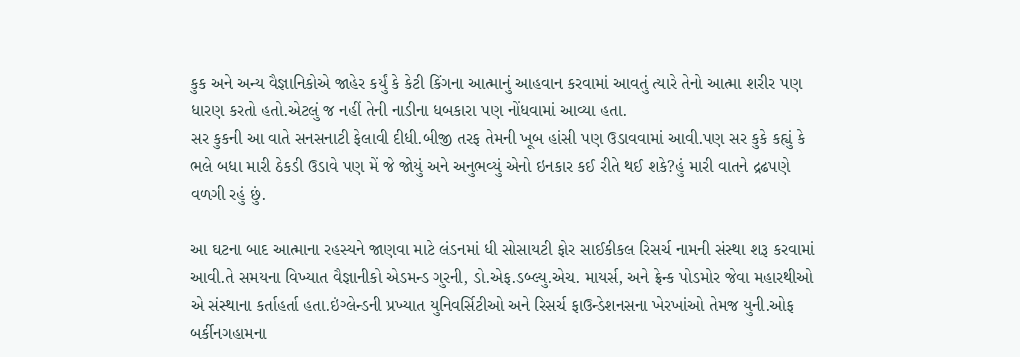કુક અને અન્ય વૈજ્ઞાનિકોએ જાહેર કર્યું કે કેટી કિંગના આત્માનું આહવાન કરવામાં આવતું ત્યારે તેનો આત્મા શરીર પણ ધારણ કરતો હતો.એટલું જ નહીં તેની નાડીના ધબકારા પણ નોંધવામાં આવ્યા હતા.
સર કુકની આ વાતે સનસનાટી ફેલાવી દીધી.બીજી તરફ તેમની ખૂબ હાંસી પણ ઉડાવવામાં આવી.પણ સર કુકે કહ્યું કે ભલે બધા મારી ઠેકડી ઉડાવે પણ મેં જે જોયું અને અનુભવ્યું એનો ઇનકાર કઈ રીતે થઈ શકે?હું મારી વાતને દ્રઢપણે વળગી રહું છું.

આ ઘટના બાદ આત્માના રહસ્યને જાણવા માટે લંડનમાં ધી સોસાયટી ફોર સાઈકીકલ રિસર્ચ નામની સંસ્થા શરૂ કરવામાં આવી.તે સમયના વિખ્યાત વૈજ્ઞાનીકો એડમન્ડ ગુરની, ડો.એફ.ડબ્લ્યુ.એચ. માયર્સ, અને ફ્રેન્ક પોડમોર જેવા મહારથીઓ એ સંસ્થાના કર્તાહર્તા હતા.ઇંગ્લેન્ડની પ્રખ્યાત યુનિવર્સિટીઓ અને રિસર્ચ ફાઉન્ડેશનસના ખેરખાંઓ તેમજ યુની.ઓફ બર્કીનગહામના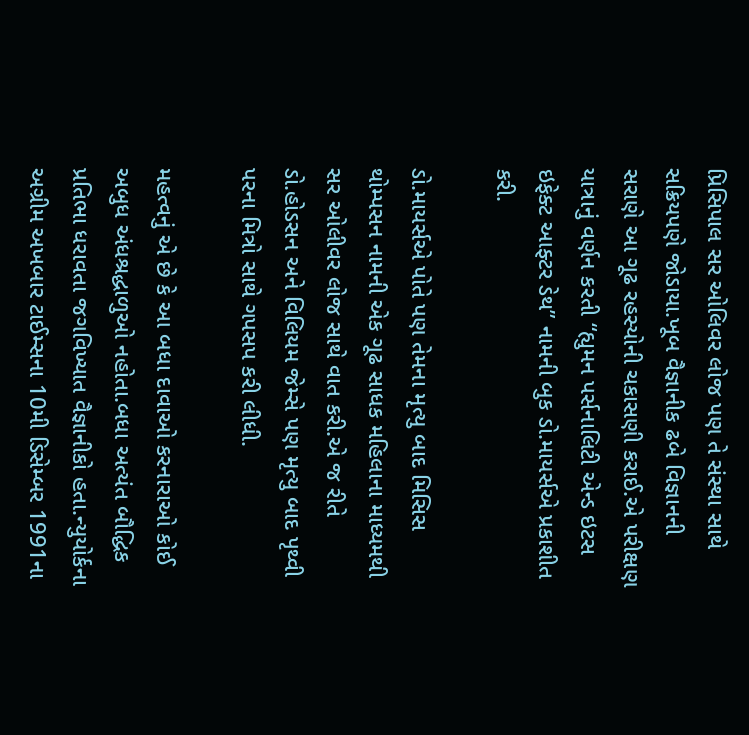પ્રિસિપાલ સર ઓલિવર લોજ પણ તે સંસ્થા સાથે સક્રિયપણે જોડાયા.ખૂબ વૈજ્ઞાનીક ઢબે વિજ્ઞાનની સરાણે આ ગૂઢ રહસ્યોની ચકાસણી કરાઈ.એ પરીક્ષણ યાત્રાનું વર્ણન કરતી “હ્યુમન પર્સનાલિટી એન્ડ ઇટસ ઇફેક્ટ આફ્ટર ડેથ” નામની બુક ડો.માયર્સએ પ્રકાશીત કરી.

ડો.માયર્સએ પોતે પણ તેમના મૃત્યુ બાદ મિસિસ થોમ્પસન નામની એક ગૂઢ સાધક મહિલાના માધ્યમથી સર ઓલીવર લોજ સાથે વાત કરી.એ જ રીતે ડો.હોડસન અને વિલિયમ જેમ્સે પણ મૃત્યુ બાદ પૃથ્વી પરના મિત્રો સાથે ગપસપ કરી લીધી.

મહત્વનું એ છે કે આ બધા દાવાઓ કરનારાઓ કોઈ અબુધ અંધશ્રદ્ધાળુઓ નહોતા.બધા અત્યંત બૌદ્ધિક પ્રતિભા ધરાવતા જગવિખ્યાત વૈજ્ઞાનીકો હતા.ન્યુયોર્કના અગ્રીમ અખબાર ટાઈમ્સના 10મી ડિસેમ્બર 1991ના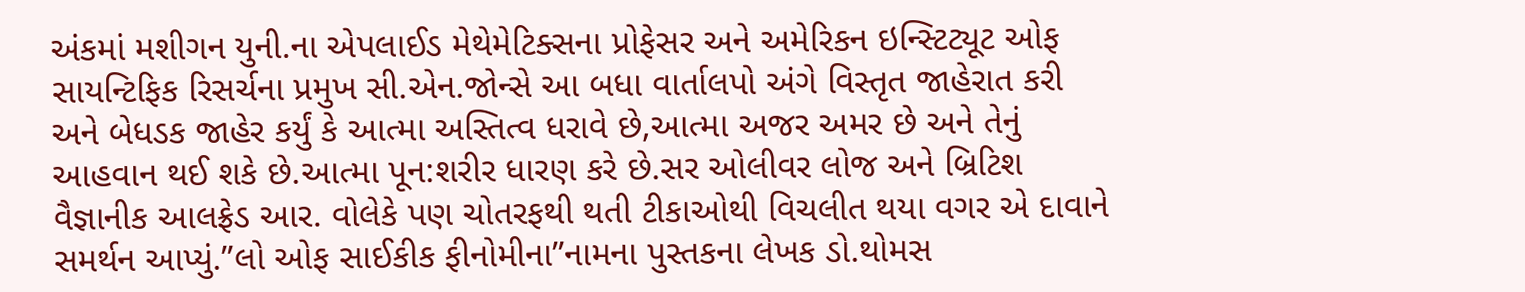અંકમાં મશીગન યુની.ના એપલાઈડ મેથેમેટિક્સના પ્રોફેસર અને અમેરિકન ઇન્સ્ટિટ્યૂટ ઓફ સાયન્ટિફિક રિસર્ચના પ્રમુખ સી.એન.જોન્સે આ બધા વાર્તાલપો અંગે વિસ્તૃત જાહેરાત કરી અને બેધડક જાહેર કર્યું કે આત્મા અસ્તિત્વ ધરાવે છે,આત્મા અજર અમર છે અને તેનું આહવાન થઈ શકે છે.આત્મા પૂન:શરીર ધારણ કરે છે.સર ઓલીવર લોજ અને બ્રિટિશ વૈજ્ઞાનીક આલફ્રેડ આર. વોલેકે પણ ચોતરફથી થતી ટીકાઓથી વિચલીત થયા વગર એ દાવાને સમર્થન આપ્યું.”લો ઓફ સાઈકીક ફીનોમીના”નામના પુસ્તકના લેખક ડો.થોમસ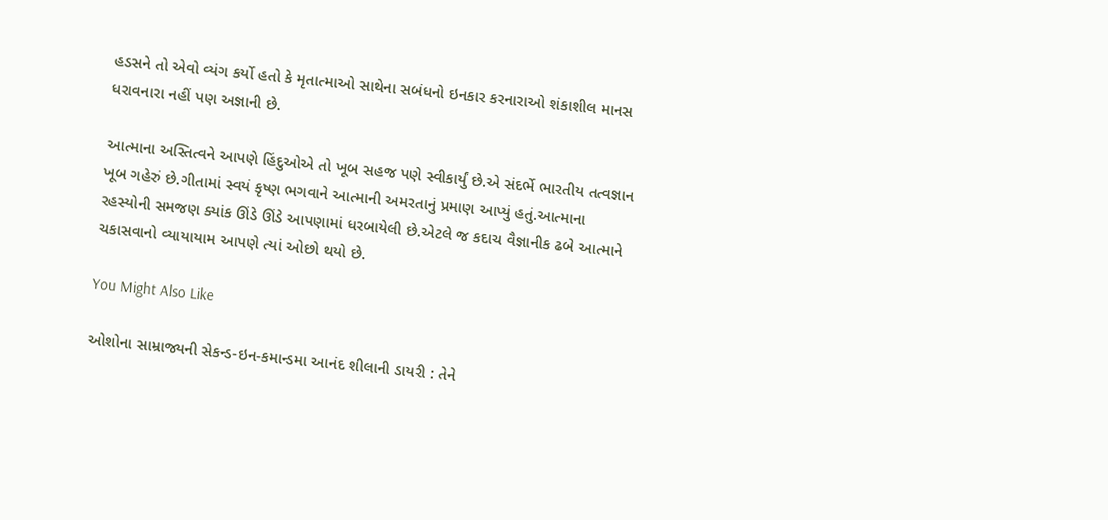હડસને તો એવો વ્યંગ કર્યો હતો કે મૃતાત્માઓ સાથેના સબંધનો ઇનકાર કરનારાઓ શંકાશીલ માનસ ધરાવનારા નહીં પણ અજ્ઞાની છે.

આત્માના અસ્તિત્વને આપણે હિંદુઓએ તો ખૂબ સહજ પણે સ્વીકાર્યું છે.એ સંદર્ભે ભારતીય તત્વજ્ઞાન ખૂબ ગહેરું છે.ગીતામાં સ્વયં કૃષ્ણ ભગવાને આત્માની અમરતાનું પ્રમાણ આપ્યું હતું.આત્માના રહસ્યોની સમજણ ક્યાંક ઊંડે ઊંડે આપણામાં ધરબાયેલી છે.એટલે જ કદાચ વૈજ્ઞાનીક ઢબે આત્માને ચકાસવાનો વ્યાયાયામ આપણે ત્યાં ઓછો થયો છે.

You Might Also Like

ઓશોના સામ્રાજ્યની સેકન્ડ-ઇન-કમાન્ડમા આનંદ શીલાની ડાયરી : તેને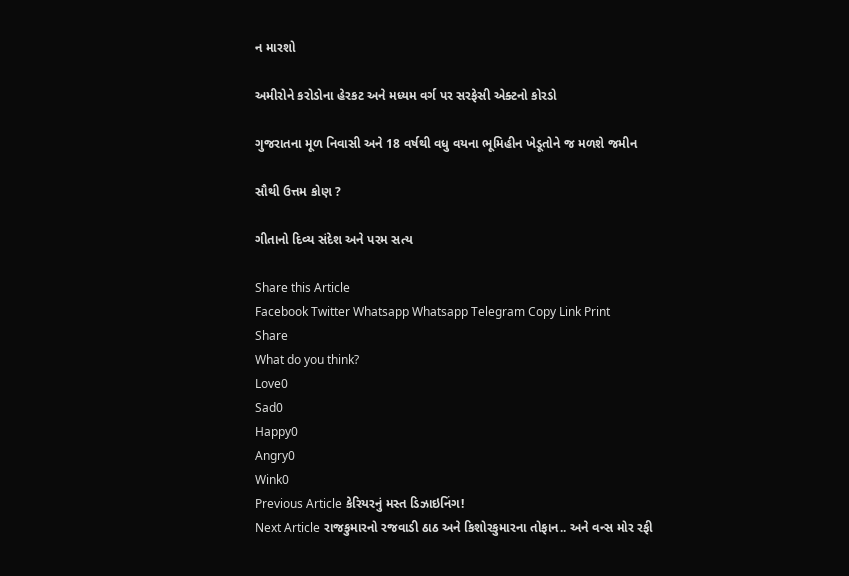ન મારશો

અમીરોને કરોડોના હેરકટ અને મધ્યમ વર્ગ પર સરફેસી એક્ટનો કોરડો

ગુજરાતના મૂળ નિવાસી અને 18 વર્ષથી વધુ વયના ભૂમિહીન ખેડૂતોને જ મળશે જમીન

સૌથી ઉત્તમ કોણ ?

ગીતાનો દિવ્ય સંદેશ અને પરમ સત્ય

Share this Article
Facebook Twitter Whatsapp Whatsapp Telegram Copy Link Print
Share
What do you think?
Love0
Sad0
Happy0
Angry0
Wink0
Previous Article કેરિયરનું મસ્ત ડિઝાઇનિંગ!
Next Article રાજકુમારનો રજવાડી ઠાઠ અને કિશોરકુમારના તોફાન.. અને વન્સ મોર રફી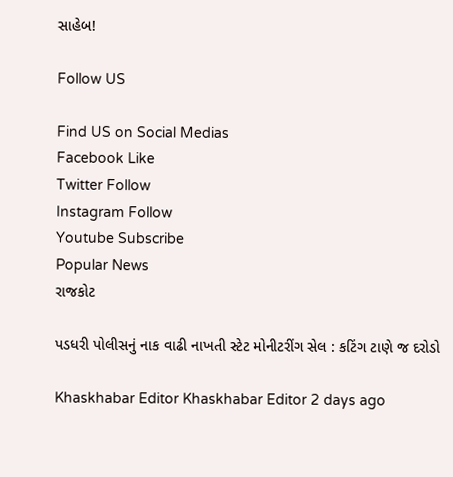સાહેબ!

Follow US

Find US on Social Medias
Facebook Like
Twitter Follow
Instagram Follow
Youtube Subscribe
Popular News
રાજકોટ

પડધરી પોલીસનું નાક વાઢી નાખતી સ્ટેટ મોનીટરીંગ સેલ : કટિંગ ટાણે જ દરોડો

Khaskhabar Editor Khaskhabar Editor 2 days ago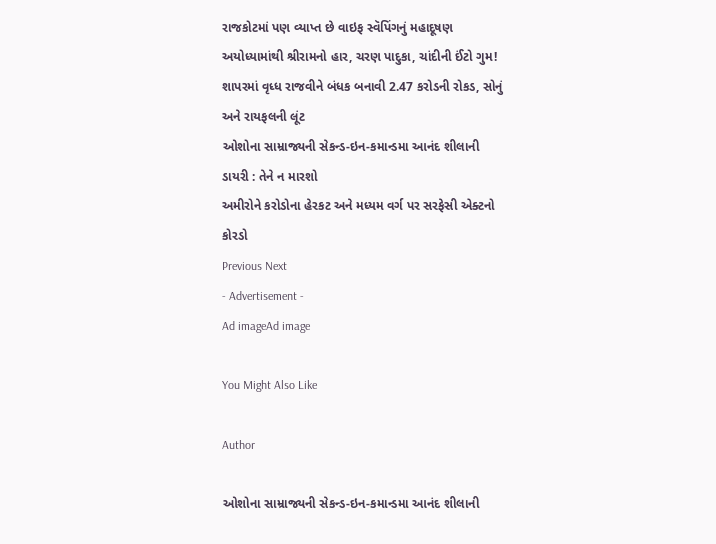રાજકોટમાં પણ વ્યાપ્ત છે વાઇફ સ્વૅપિંગનું મહાદૂષણ
અયોધ્યામાંથી શ્રીરામનો હાર, ચરણ પાદુકા, ચાંદીની ઈંટો ગુમ!
શાપરમાં વૃધ્ધ રાજવીને બંધક બનાવી 2.47 કરોડની રોકડ, સોનું અને રાયફલની લૂંટ
ઓશોના સામ્રાજ્યની સેકન્ડ-ઇન-કમાન્ડમા આનંદ શીલાની ડાયરી : તેને ન મારશો
અમીરોને કરોડોના હેરકટ અને મધ્યમ વર્ગ પર સરફેસી એક્ટનો કોરડો
Previous Next
- Advertisement -
Ad imageAd image

You Might Also Like

Author

ઓશોના સામ્રાજ્યની સેકન્ડ-ઇન-કમાન્ડમા આનંદ શીલાની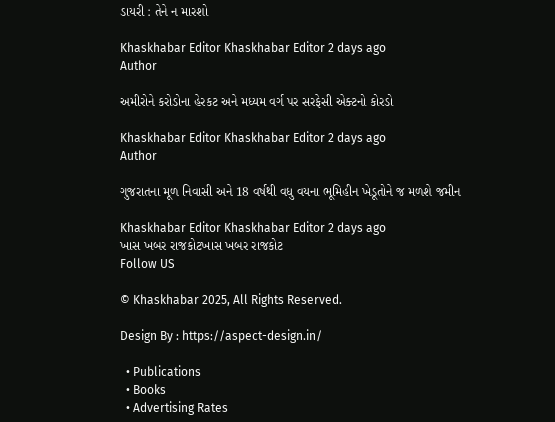ડાયરી : તેને ન મારશો

Khaskhabar Editor Khaskhabar Editor 2 days ago
Author

અમીરોને કરોડોના હેરકટ અને મધ્યમ વર્ગ પર સરફેસી એક્ટનો કોરડો

Khaskhabar Editor Khaskhabar Editor 2 days ago
Author

ગુજરાતના મૂળ નિવાસી અને 18 વર્ષથી વધુ વયના ભૂમિહીન ખેડૂતોને જ મળશે જમીન

Khaskhabar Editor Khaskhabar Editor 2 days ago
ખાસ ખબર રાજકોટખાસ ખબર રાજકોટ
Follow US

© Khaskhabar 2025, All Rights Reserved.

Design By : https://aspect-design.in/

  • Publications
  • Books
  • Advertising Rates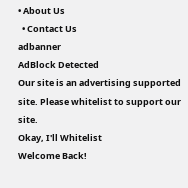• About Us
  • Contact Us
adbanner
AdBlock Detected
Our site is an advertising supported site. Please whitelist to support our site.
Okay, I'll Whitelist
Welcome Back!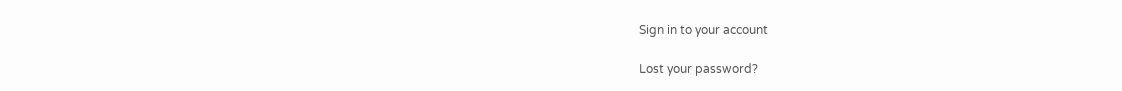Sign in to your account

Lost your password?